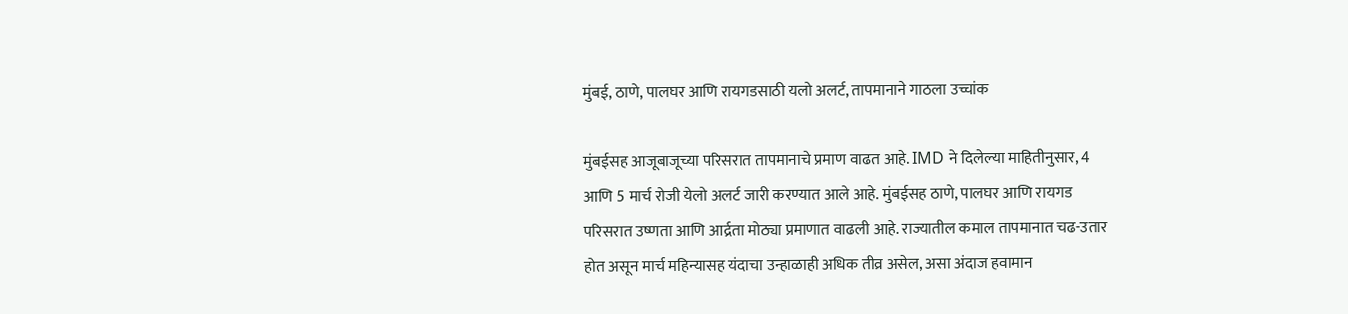मुंबई, ठाणे, पालघर आणि रायगडसाठी यलो अलर्ट, तापमानाने गाठला उच्चांक

मुंबईसह आजूबाजूच्या परिसरात तापमानाचे प्रमाण वाढत आहे. IMD ने दिलेल्या माहितीनुसार, 4 आणि 5 मार्च रोजी येलो अलर्ट जारी करण्यात आले आहे. मुंबईसह ठाणे, पालघर आणि रायगड परिसरात उष्णता आणि आर्द्रता मोठ्या प्रमाणात वाढली आहे. राज्यातील कमाल तापमानात चढ-उतार होत असून मार्च महिन्यासह यंदाचा उन्हाळाही अधिक तीव्र असेल, असा अंदाज हवामान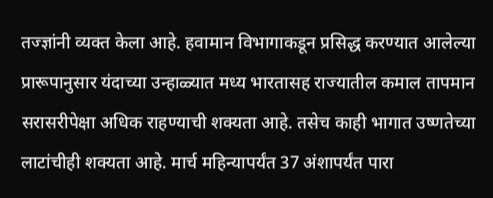तज्ज्ञांनी व्यक्त केला आहे. हवामान विभागाकडून प्रसिद्ध करण्यात आलेल्या प्रारूपानुसार यंदाच्या उन्हाळ्यात मध्य भारतासह राज्यातील कमाल तापमान सरासरीपेक्षा अधिक राहण्याची शक्यता आहे. तसेच काही भागात उष्णतेच्या लाटांचीही शक्यता आहे. मार्च महिन्यापर्यंत 37 अंशापर्यंत पारा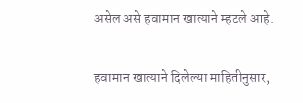असेल असे हवामान खात्याने म्हटले आहे.

हवामान खात्याने दिलेल्या माहितीनुसार,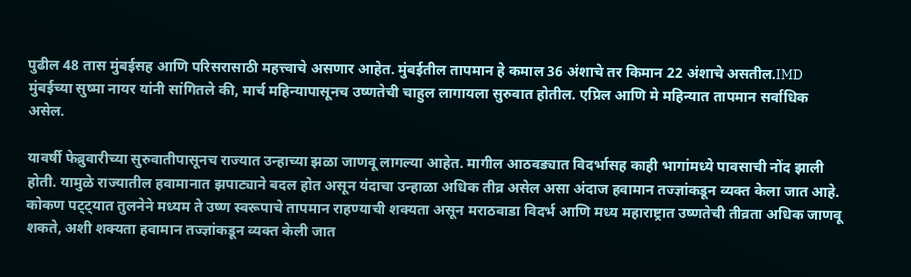पुढील 48 तास मुंबईसह आणि परिसरासाठी महत्त्वाचे असणार आहेत. मुंबईतील तापमान हे कमाल 36 अंशाचे तर किमान 22 अंशाचे असतील.IMD मुंबईच्या सुष्मा नायर यांनी सांगितले की, मार्च महिन्यापासूनच उष्णतेची चाहुल लागायला सुरुवात होतील. एप्रिल आणि मे महिन्यात तापमान सर्वाधिक असेल.

यावर्षी फेब्रुवारीच्या सुरुवातीपासूनच राज्यात उन्हाच्या झळा जाणवू लागल्या आहेत. मागील आठवड्यात विदर्भासह काही भागांमध्ये पावसाची नोंद झाली होती. यामुळे राज्यातील हवामानात झपाट्याने बदल होत असून यंदाचा उन्हाळा अधिक तीव्र असेल असा अंदाज हवामान तज्ज्ञांकडून व्यक्त केला जात आहे. कोकण पट्ट्यात तुलनेने मध्यम ते उष्ण स्वरूपाचे तापमान राहण्याची शक्यता असून मराठवाडा विदर्भ आणि मध्य महाराष्ट्रात उष्णतेची तीव्रता अधिक जाणवू शकते, अशी शक्यता हवामान तज्ज्ञांकडून व्यक्त केली जात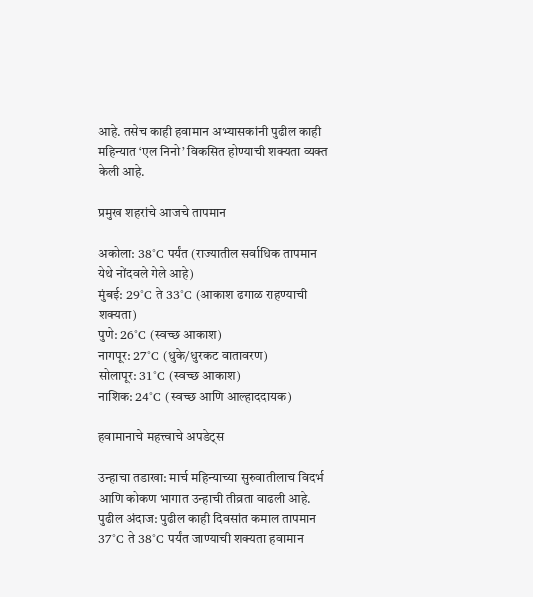आहे. तसेच काही हवामान अभ्यासकांनी पुढील काही महिन्यात ‘एल निनो’ विकसित होण्याची शक्यता व्यक्त केली आहे.

प्रमुख शहरांचे आजचे तापमान

अकोला: 38°C पर्यंत (राज्यातील सर्वाधिक तापमान येथे नोंदवले गेले आहे)
मुंबई: 29°C ते 33°C (आकाश ढगाळ राहण्याची शक्यता)
पुणे: 26°C (स्वच्छ आकाश)
नागपूर: 27°C (धुके/धुरकट वातावरण)
सोलापूर: 31°C (स्वच्छ आकाश)
नाशिक: 24°C (स्वच्छ आणि आल्हाददायक)

हवामानाचे महत्त्वाचे अपडेट्स

उन्हाचा तडाखा: मार्च महिन्याच्या सुरुवातीलाच विदर्भ आणि कोकण भागात उन्हाची तीव्रता वाढली आहे.
पुढील अंदाज: पुढील काही दिवसांत कमाल तापमान 37°C ते 38°C पर्यंत जाण्याची शक्यता हवामान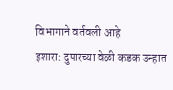विभागाने वर्तवली आहे
इशारा: दुपारच्या वेळी कडक उन्हात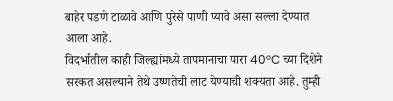बाहेर पडणे टाळावे आणि पुरेसे पाणी प्यावे असा सल्ला देण्यात आला आहे.
विदर्भातील काही जिल्ह्यांमध्ये तापमानाचा पारा 40°C च्या दिशेने सरकत असल्याने तेथे उष्णतेची लाट येण्याची शक्यता आहे. तुम्ही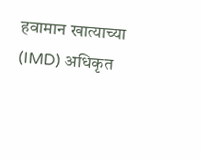हवामान खात्याच्या (IMD) अधिकृत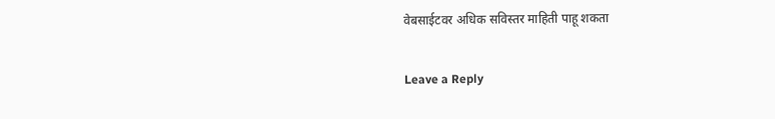वेबसाईटवर अधिक सविस्तर माहिती पाहू शकता

Leave a Reply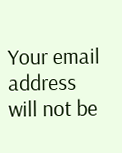Your email address will not be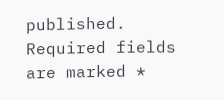published. Required fields are marked *